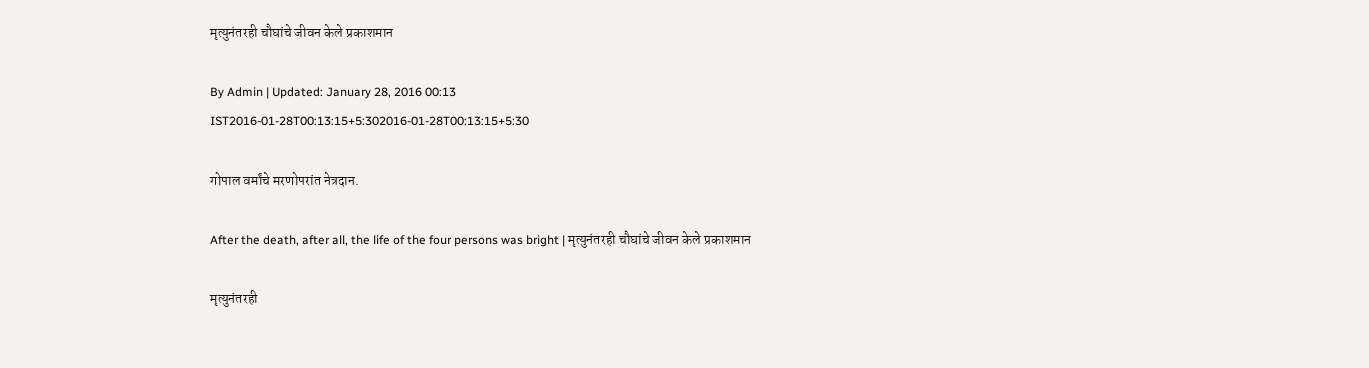मृत्युनंतरही चौघांचे जीवन केले प्रकाशमान

By Admin | Updated: January 28, 2016 00:13 IST2016-01-28T00:13:15+5:302016-01-28T00:13:15+5:30

गोपाल वर्मांचे मरणोपरांत नेत्रदान.

After the death, after all, the life of the four persons was bright | मृत्युनंतरही चौघांचे जीवन केले प्रकाशमान

मृत्युनंतरही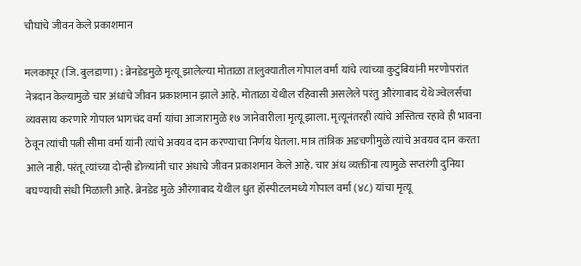चौघांचे जीवन केले प्रकाशमान

मलकापूर (जि. बुलडाणा) : ब्रेनडेडमुळे मृत्यू झालेल्या मोताळा तालुक्यातील गोपाल वर्मा यांचे त्यांच्या कुटुंबियांनी मरणोपरांत नेत्रदान केल्यामुळे चार अंधांचे जीवन प्रकाशमान झाले आहे. मोताळा येथील रहिवासी असलेले परंतु औरंगाबाद येथे ज्वेलर्सचा व्यवसाय करणारे गोपाल भागचंद वर्मा यांचा आजारामुळे १७ जानेवारीला मृत्यू झाला. मृत्यूनंतरही त्यांचे अस्तित्व रहावे ही भावना ठेवून त्यांची पत्नी सीमा वर्मा यांनी त्यांचे अवयव दान करण्याचा निर्णय घेतला. मात्र तांत्रिक अडचणीमुळे त्यांचे अवयव दान करता आले नाही. परंतू त्यांच्या दोन्ही डोळ्यांनी चार अंधाचे जीवन प्रकाशमान केले आहे. चार अंध व्यक्तींना त्यामुळे सप्तरंगी दुनिया बघण्याची संधी मिळाली आहे. ब्रेनडेड मुळे औरंगाबाद येथील धुत हॉस्पीटलमध्ये गोपाल वर्मा (४८) यांचा मृत्यू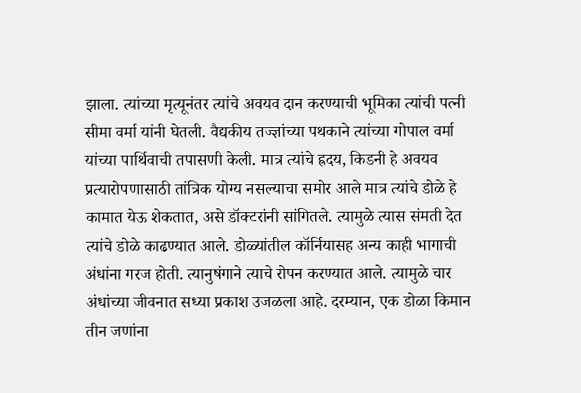झाला. त्यांच्या मृत्यूनंतर त्यांचे अवयव दान करण्याची भूमिका त्यांची पत्नी सीमा वर्मा यांनी घेतली. वैद्यकीय तज्ज्ञांच्या पथकाने त्यांच्या गोपाल वर्मा यांच्या पार्थिवाची तपासणी केली. मात्र त्यांचे ह्रदय, किडनी हे अवयव प्रत्यारोपणासाठी तांत्रिक योग्य नसल्याचा समोर आले मात्र त्यांचे डोळे हे कामात येऊ शेकतात, असे डॉक्टरांनी सांगितले. त्यामुळे त्यास संमती देत त्यांचे डोळे काढण्यात आले. डोळ्यांतील कॉर्नियासह अन्य काही भागाची अंधांना गरज होती. त्यानुषंगाने त्याचे रोपन करण्यात आले. त्यामुळे चार अंधांच्या जीवनात सध्या प्रकाश उजळला आहे. दरम्यान, एक डोळा किमान तीन जणांना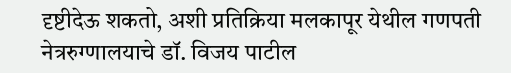दृष्टीदेऊ शकतो, अशी प्रतिक्रिया मलकापूर येथील गणपती नेत्ररुग्णालयाचे डॉ. विजय पाटील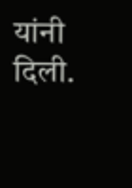यांनी दिली.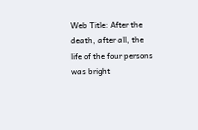Web Title: After the death, after all, the life of the four persons was bright